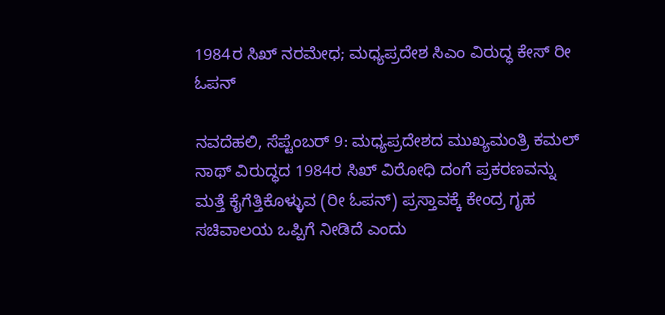1984ರ ಸಿಖ್ ನರಮೇಧ; ಮಧ್ಯಪ್ರದೇಶ ಸಿಎಂ ವಿರುದ್ಧ ಕೇಸ್ ರೀ ಓಪನ್

ನವದೆಹಲಿ, ಸೆಪ್ಟೆಂಬರ್ 9: ಮಧ್ಯಪ್ರದೇಶದ ಮುಖ್ಯಮಂತ್ರಿ ಕಮಲ್ ನಾಥ್ ವಿರುದ್ಧದ 1984ರ ಸಿಖ್ ವಿರೋಧಿ ದಂಗೆ ಪ್ರಕರಣವನ್ನು ಮತ್ತೆ ಕೈಗೆತ್ತಿಕೊಳ್ಳುವ (ರೀ ಓಪನ್) ಪ್ರಸ್ತಾವಕ್ಕೆ ಕೇಂದ್ರ ಗೃಹ ಸಚಿವಾಲಯ ಒಪ್ಪಿಗೆ ನೀಡಿದೆ ಎಂದು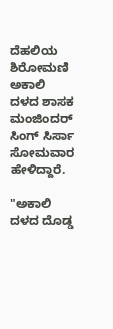ದೆಹಲಿಯ ಶಿರೋಮಣಿ ಅಕಾಲಿ ದಳದ ಶಾಸಕ ಮಂಜಿಂದರ್ ಸಿಂಗ್ ಸಿರ್ಸಾ ಸೋಮವಾರ ಹೇಳಿದ್ದಾರೆ.

"ಅಕಾಲಿ ದಳದ ದೊಡ್ಡ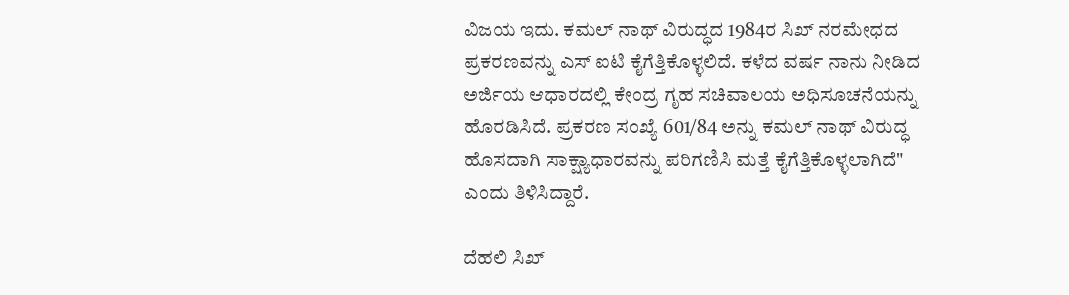ವಿಜಯ ಇದು. ಕಮಲ್ ನಾಥ್ ವಿರುದ್ಧದ 1984ರ ಸಿಖ್ ನರಮೇಧದ ಪ್ರಕರಣವನ್ನು ಎಸ್ ಐಟಿ ಕೈಗೆತ್ತಿಕೊಳ್ಳಲಿದೆ. ಕಳೆದ ವರ್ಷ ನಾನು ನೀಡಿದ ಅರ್ಜಿಯ ಆಧಾರದಲ್ಲಿ ಕೇಂದ್ರ ಗೃಹ ಸಚಿವಾಲಯ ಅಧಿಸೂಚನೆಯನ್ನು ಹೊರಡಿಸಿದೆ. ಪ್ರಕರಣ ಸಂಖ್ಯೆ 601/84 ಅನ್ನು ಕಮಲ್ ನಾಥ್ ವಿರುದ್ಧ ಹೊಸದಾಗಿ ಸಾಕ್ಷ್ಯಾಧಾರವನ್ನು ಪರಿಗಣಿಸಿ ಮತ್ತೆ ಕೈಗೆತ್ತಿಕೊಳ್ಳಲಾಗಿದೆ" ಎಂದು ತಿಳಿಸಿದ್ದಾರೆ.

ದೆಹಲಿ ಸಿಖ್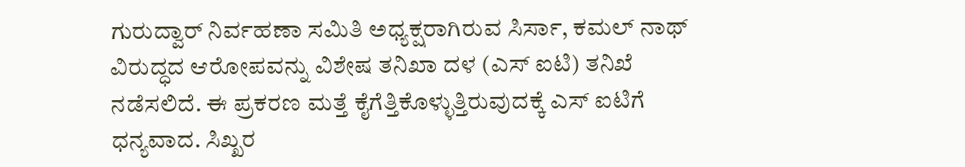ಗುರುದ್ವಾರ್ ನಿರ್ವಹಣಾ ಸಮಿತಿ ಅಧ್ಯಕ್ಷರಾಗಿರುವ ಸಿರ್ಸಾ, ಕಮಲ್ ನಾಥ್ ವಿರುದ್ಧದ ಆರೋಪವನ್ನು ವಿಶೇಷ ತನಿಖಾ ದಳ (ಎಸ್ ಐಟಿ) ತನಿಖೆ ನಡೆಸಲಿದೆ. ಈ ಪ್ರಕರಣ ಮತ್ತೆ ಕೈಗೆತ್ತಿಕೊಳ್ಳುತ್ತಿರುವುದಕ್ಕೆ ಎಸ್ ಐಟಿಗೆ ಧನ್ಯವಾದ. ಸಿಖ್ಖರ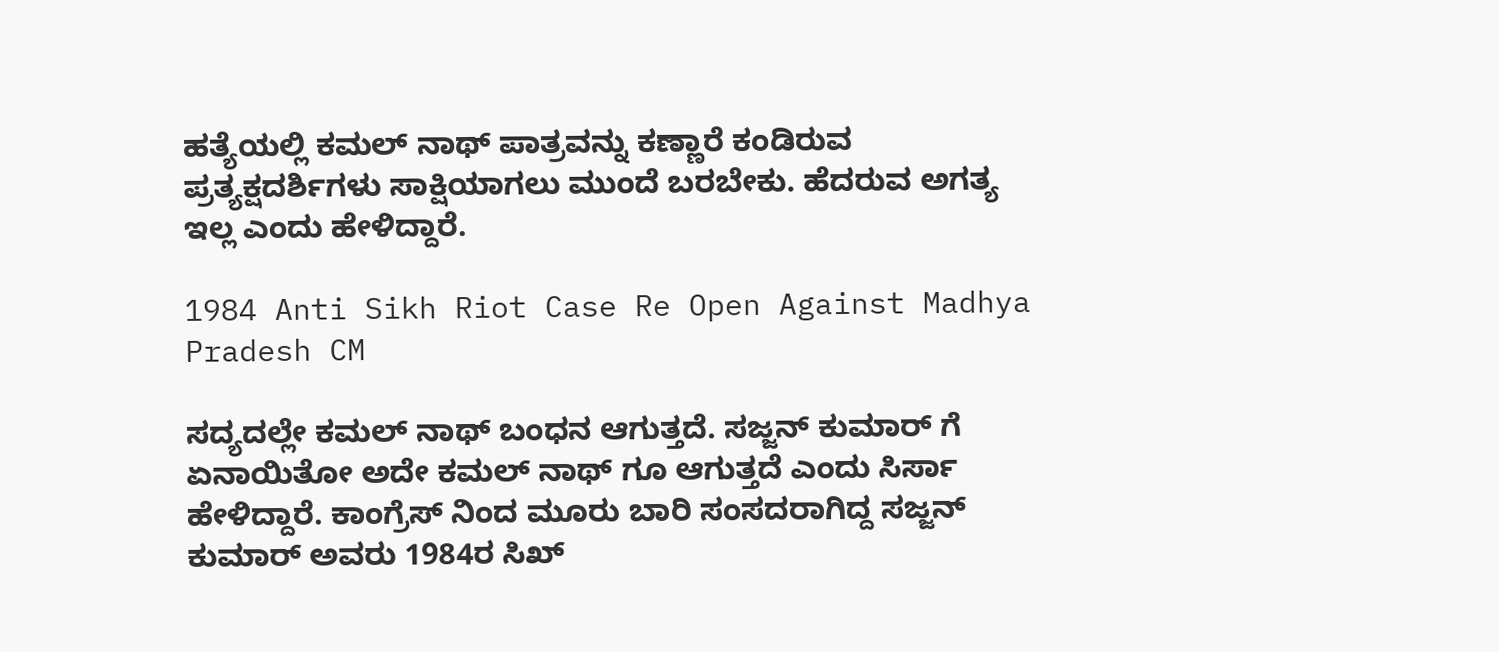ಹತ್ಯೆಯಲ್ಲಿ ಕಮಲ್ ನಾಥ್ ಪಾತ್ರವನ್ನು ಕಣ್ಣಾರೆ ಕಂಡಿರುವ ಪ್ರತ್ಯಕ್ಷದರ್ಶಿಗಳು ಸಾಕ್ಷಿಯಾಗಲು ಮುಂದೆ ಬರಬೇಕು. ಹೆದರುವ ಅಗತ್ಯ ಇಲ್ಲ ಎಂದು ಹೇಳಿದ್ದಾರೆ.

1984 Anti Sikh Riot Case Re Open Against Madhya Pradesh CM

ಸದ್ಯದಲ್ಲೇ ಕಮಲ್ ನಾಥ್ ಬಂಧನ ಆಗುತ್ತದೆ. ಸಜ್ಜನ್ ಕುಮಾರ್ ಗೆ ಏನಾಯಿತೋ ಅದೇ ಕಮಲ್ ನಾಥ್ ಗೂ ಆಗುತ್ತದೆ ಎಂದು ಸಿರ್ಸಾ ಹೇಳಿದ್ದಾರೆ. ಕಾಂಗ್ರೆಸ್ ನಿಂದ ಮೂರು ಬಾರಿ ಸಂಸದರಾಗಿದ್ದ ಸಜ್ಜನ್ ಕುಮಾರ್ ಅವರು 1984ರ ಸಿಖ್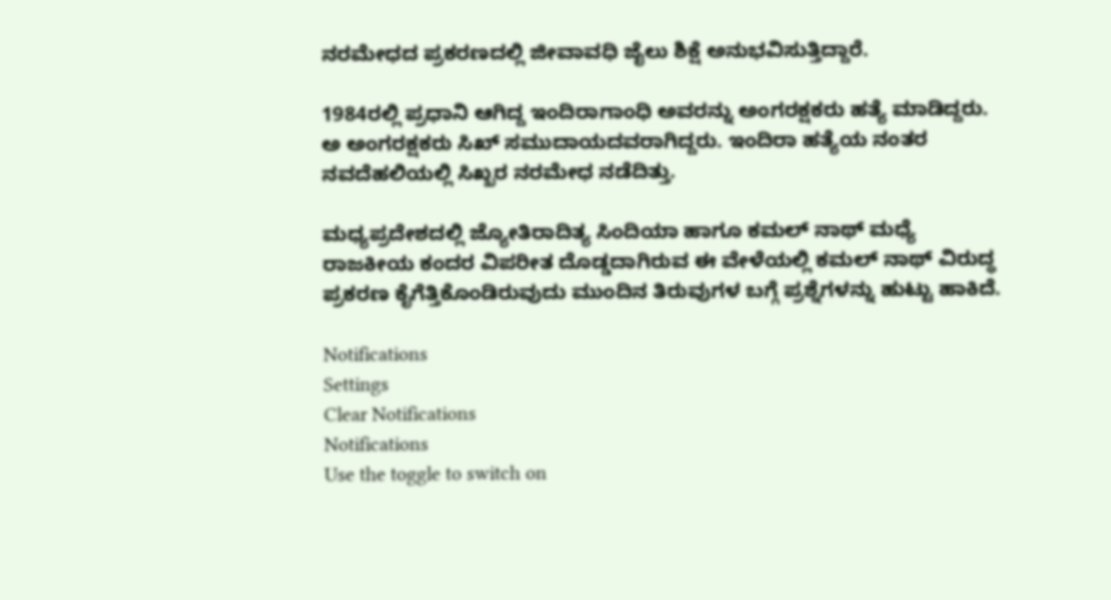ನರಮೇಧದ ಪ್ರಕರಣದಲ್ಲಿ ಜೀವಾವಧಿ ಜೈಲು ಶಿಕ್ಷೆ ಅನುಭವಿಸುತ್ತಿದ್ದಾರೆ.

1984ರಲ್ಲಿ ಪ್ರಧಾನಿ ಆಗಿದ್ದ ಇಂದಿರಾಗಾಂಧಿ ಅವರನ್ನು ಅಂಗರಕ್ಷಕರು ಹತ್ಯೆ ಮಾಡಿದ್ದರು. ಅ ಅಂಗರಕ್ಷಕರು ಸಿಖ್ ಸಮುದಾಯದವರಾಗಿದ್ದರು. ಇಂದಿರಾ ಹತ್ಯೆಯ ನಂತರ ನವದೆಹಲಿಯಲ್ಲಿ ಸಿಖ್ಖರ ನರಮೇಧ ನಡೆದಿತ್ತು.

ಮಧ್ಯಪ್ರದೇಶದಲ್ಲಿ ಜ್ಯೋತಿರಾದಿತ್ಯ ಸಿಂದಿಯಾ ಹಾಗೂ ಕಮಲ್ ನಾಥ್ ಮಧ್ಯೆ ರಾಜಕೀಯ ಕಂದರ ವಿಪರೀತ ದೊಡ್ಡದಾಗಿರುವ ಈ ವೇಳೆಯಲ್ಲಿ ಕಮಲ್ ನಾಥ್ ವಿರುದ್ಧ ಪ್ರಕರಣ ಕೈಗೆತ್ತಿಕೊಂಡಿರುವುದು ಮುಂದಿನ ತಿರುವುಗಳ ಬಗ್ಗೆ ಪ್ರಶ್ನೆಗಳನ್ನು ಹುಟ್ಟು ಹಾಕಿದೆ.

Notifications
Settings
Clear Notifications
Notifications
Use the toggle to switch on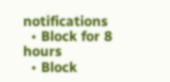notifications
  • Block for 8 hours
  • Block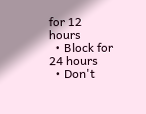for 12 hours
  • Block for 24 hours
  • Don't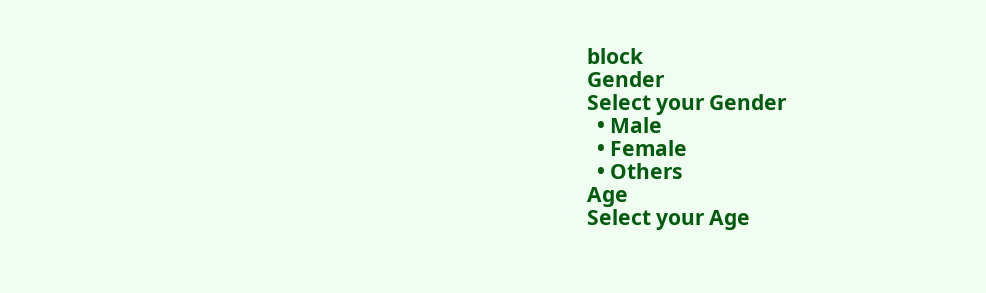block
Gender
Select your Gender
  • Male
  • Female
  • Others
Age
Select your Age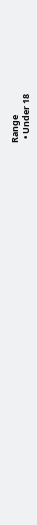Range
  • Under 18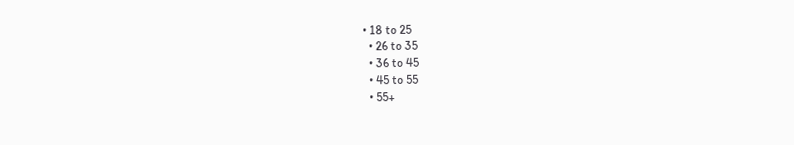• 18 to 25
  • 26 to 35
  • 36 to 45
  • 45 to 55
  • 55+